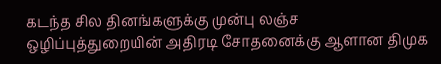கடந்த சில தினங்களுக்கு முன்பு லஞ்ச ஒழிப்புத்துறையின் அதிரடி சோதனைக்கு ஆளான திமுக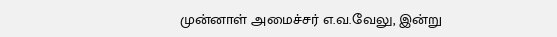முன்னாள் அமைச்சர் எ.வ.வேலு, இன்று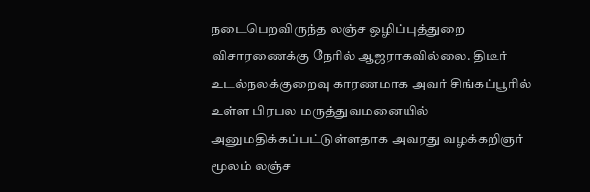நடைபெறவிருந்த லஞ்ச ஒழிப்புத்துறை விசாரணைக்கு நேரில் ஆஜராகவில்லை. திடீர் உடல்நலக்குறைவு காரணமாக அவர் சிங்கப்பூரில் உள்ள பிரபல மருத்துவமனையில் அனுமதிக்கப்பட்டுள்ளதாக அவரது வழக்கறிஞர் மூலம் லஞ்ச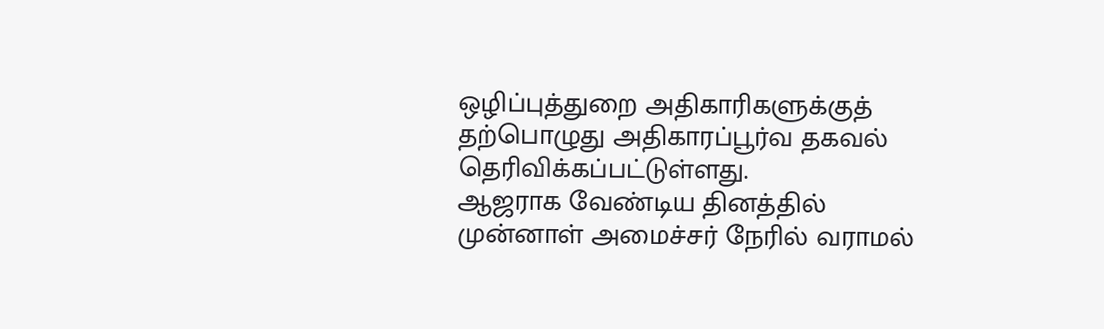ஒழிப்புத்துறை அதிகாரிகளுக்குத் தற்பொழுது அதிகாரப்பூர்வ தகவல் தெரிவிக்கப்பட்டுள்ளது.
ஆஜராக வேண்டிய தினத்தில் முன்னாள் அமைச்சர் நேரில் வராமல்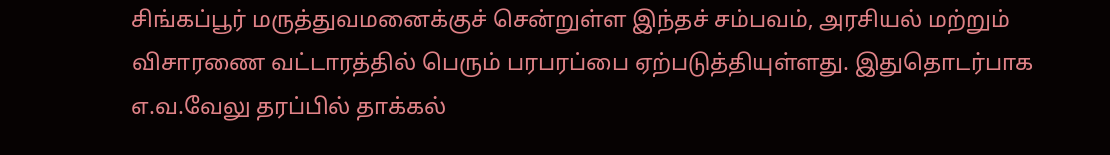சிங்கப்பூர் மருத்துவமனைக்குச் சென்றுள்ள இந்தச் சம்பவம், அரசியல் மற்றும் விசாரணை வட்டாரத்தில் பெரும் பரபரப்பை ஏற்படுத்தியுள்ளது. இதுதொடர்பாக எ.வ.வேலு தரப்பில் தாக்கல்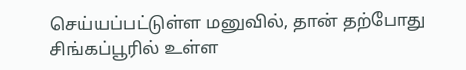செய்யப்பட்டுள்ள மனுவில், தான் தற்போது சிங்கப்பூரில் உள்ள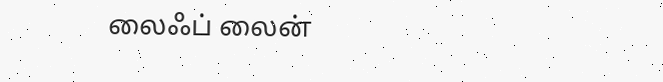லைஃப் லைன்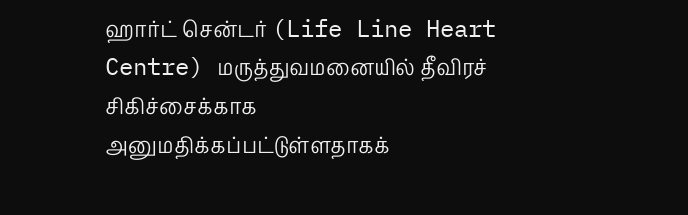ஹார்ட் சென்டர் (Life Line Heart Centre) மருத்துவமனையில் தீவிரச் சிகிச்சைக்காக அனுமதிக்கப்பட்டுள்ளதாகக்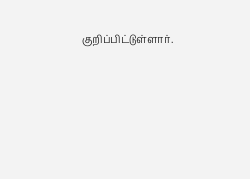குறிப்பிட்டுள்ளார்.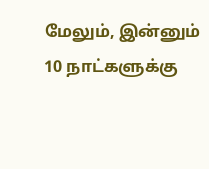மேலும், இன்னும் 10 நாட்களுக்கு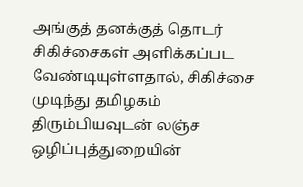அங்குத் தனக்குத் தொடர் சிகிச்சைகள் அளிக்கப்பட வேண்டியுள்ளதால், சிகிச்சை முடிந்து தமிழகம் திரும்பியவுடன் லஞ்ச ஒழிப்புத்துறையின்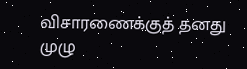விசாரணைக்குத் தனது முழு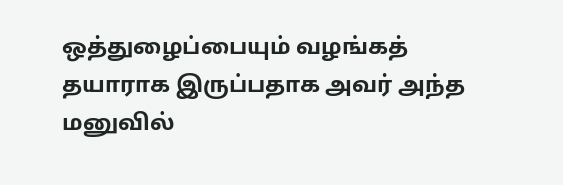ஒத்துழைப்பையும் வழங்கத் தயாராக இருப்பதாக அவர் அந்த மனுவில்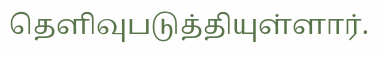தெளிவுபடுத்தியுள்ளார்.